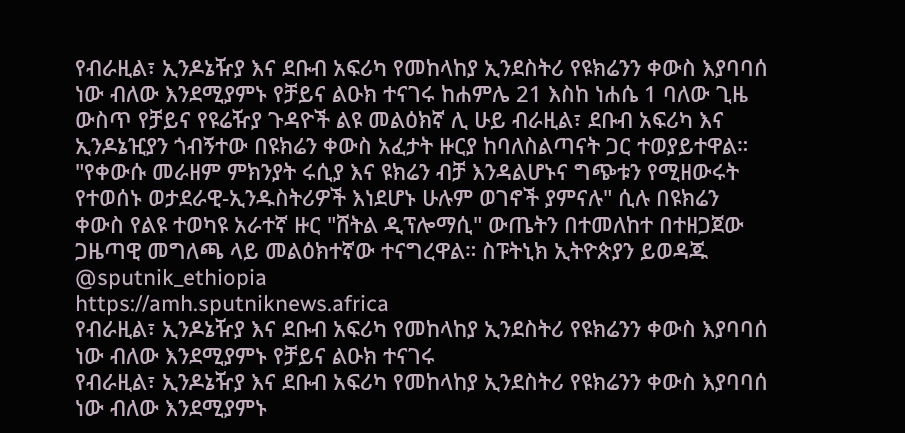የብራዚል፣ ኢንዶኔዥያ እና ደቡብ አፍሪካ የመከላከያ ኢንደስትሪ የዩክሬንን ቀውስ እያባባሰ ነው ብለው እንደሚያምኑ የቻይና ልዑክ ተናገሩ ከሐምሌ 21 እስከ ነሐሴ 1 ባለው ጊዜ ውስጥ የቻይና የዩሬዥያ ጉዳዮች ልዩ መልዕክኛ ሊ ሁይ ብራዚል፣ ደቡብ አፍሪካ እና ኢንዶኔዢያን ጎብኝተው በዩክሬን ቀውስ አፈታት ዙርያ ከባለስልጣናት ጋር ተወያይተዋል። "የቀውሱ መራዘም ምክንያት ሩሲያ እና ዩክሬን ብቻ እንዳልሆኑና ግጭቱን የሚዘውሩት የተወሰኑ ወታደራዊ-ኢንዱስትሪዎች እነደሆኑ ሁሉም ወገኖች ያምናሉ" ሲሉ በዩክሬን ቀውስ የልዩ ተወካዩ አራተኛ ዙር "ሸትል ዲፕሎማሲ" ውጤትን በተመለከተ በተዘጋጀው ጋዜጣዊ መግለጫ ላይ መልዕክተኛው ተናግረዋል። ስፑትኒክ ኢትዮጵያን ይወዳጁ @sputnik_ethiopia
https://amh.sputniknews.africa
የብራዚል፣ ኢንዶኔዥያ እና ደቡብ አፍሪካ የመከላከያ ኢንደስትሪ የዩክሬንን ቀውስ እያባባሰ ነው ብለው እንደሚያምኑ የቻይና ልዑክ ተናገሩ
የብራዚል፣ ኢንዶኔዥያ እና ደቡብ አፍሪካ የመከላከያ ኢንደስትሪ የዩክሬንን ቀውስ እያባባሰ ነው ብለው እንደሚያምኑ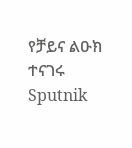የቻይና ልዑክ ተናገሩ
Sputnik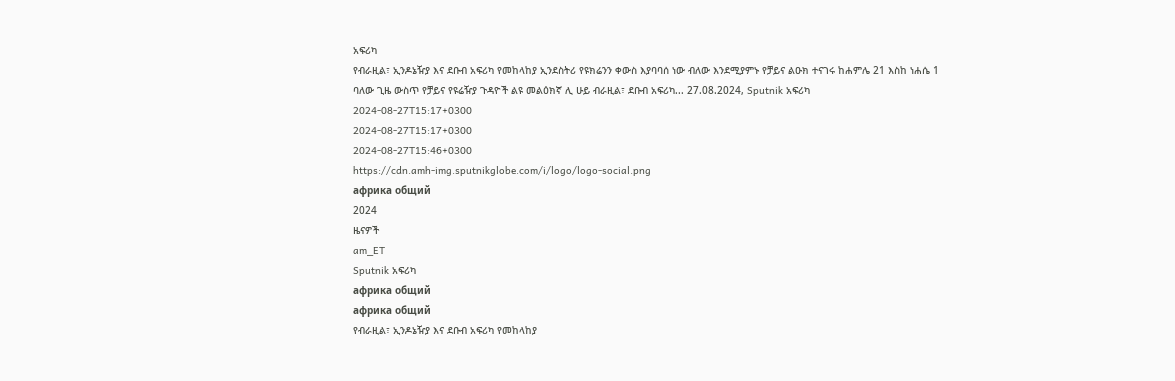አፍሪካ
የብራዚል፣ ኢንዶኔዥያ እና ደቡብ አፍሪካ የመከላከያ ኢንደስትሪ የዩክሬንን ቀውስ እያባባሰ ነው ብለው እንደሚያምኑ የቻይና ልዑክ ተናገሩ ከሐምሌ 21 እስከ ነሐሴ 1 ባለው ጊዜ ውስጥ የቻይና የዩሬዥያ ጉዳዮች ልዩ መልዕክኛ ሊ ሁይ ብራዚል፣ ደቡብ አፍሪካ... 27.08.2024, Sputnik አፍሪካ
2024-08-27T15:17+0300
2024-08-27T15:17+0300
2024-08-27T15:46+0300
https://cdn.amh-img.sputnikglobe.com/i/logo/logo-social.png
африка общий
2024
ዜናዎች
am_ET
Sputnik አፍሪካ
африка общий
африка общий
የብራዚል፣ ኢንዶኔዥያ እና ደቡብ አፍሪካ የመከላከያ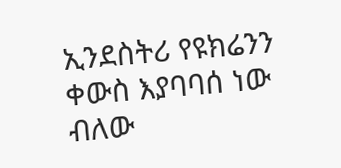ኢንደስትሪ የዩክሬንን ቀውስ እያባባሰ ነው ብለው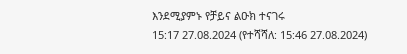እንደሚያምኑ የቻይና ልዑክ ተናገሩ
15:17 27.08.2024 (የተሻሻለ: 15:46 27.08.2024)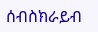ሰብስክራይብ